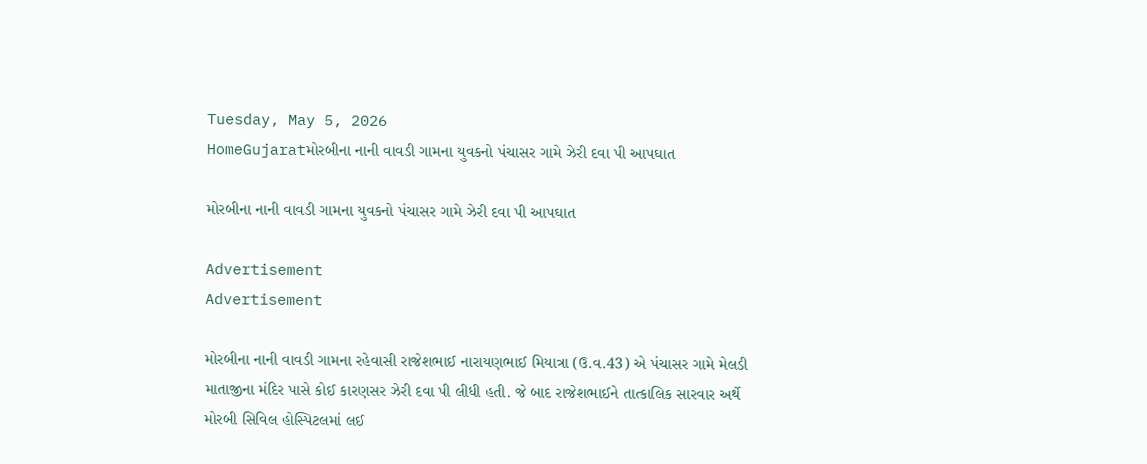Tuesday, May 5, 2026
HomeGujaratમોરબીના નાની વાવડી ગામના યુવકનો પંચાસર ગામે ઝેરી દવા પી આપઘાત

મોરબીના નાની વાવડી ગામના યુવકનો પંચાસર ગામે ઝેરી દવા પી આપઘાત

Advertisement
Advertisement

મોરબીના નાની વાવડી ગામના રહેવાસી રાજેશભાઈ નારાયણભાઈ મિયાત્રા (ઉ.વ.43) એ પંચાસર ગામે મેલડી માતાજીના મંદિર પાસે કોઈ કારણસર ઝેરી દવા પી લીધી હતી. જે બાદ રાજેશભાઈને તાત્કાલિક સારવાર અર્થે મોરબી સિવિલ હોસ્પિટલમાં લઈ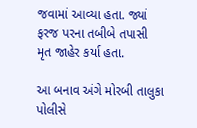જવામાં આવ્યા હતા. જ્યાં ફરજ પરના તબીબે તપાસી મૃત જાહેર કર્યા હતા.

આ બનાવ અંગે મોરબી તાલુકા પોલીસે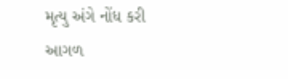મૃત્યુ અંગે નોંધ કરી આગળ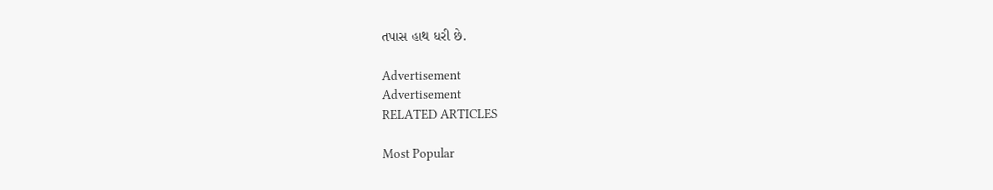તપાસ હાથ ધરી છે.

Advertisement
Advertisement
RELATED ARTICLES

Most Popular